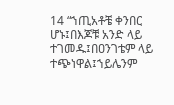14 “ኀጢአቶቼ ቀንበር ሆኑ፤በእጆቹ አንድ ላይ ተገመዱ፤በዐንገቴም ላይ ተጭነዋል፤ኀይሌንም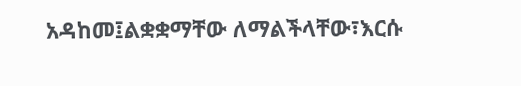አዳከመ፤ልቋቋማቸው ለማልችላቸው፣እርሱ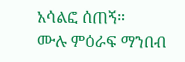አሳልፎ ሰጠኝ።
ሙሉ ምዕራፍ ማንበብ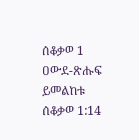ሰቆቃወ 1
ዐውደ-ጽሑፍ ይመልከቱ ሰቆቃወ 1:14